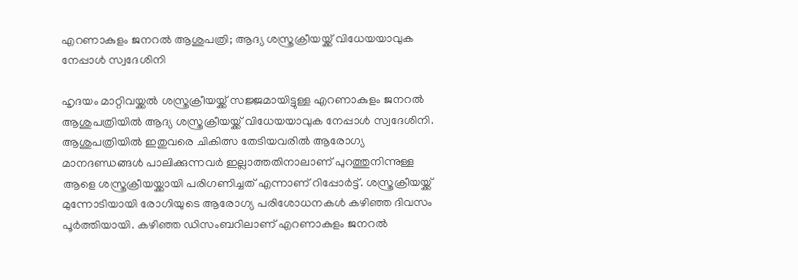എറണാകുളം ജനറല്‍ ആശുപത്രി; ആദ്യ ശസ്ത്രക്രീയയ്ക്ക് വിധേയയാവുക നേപ്പാള്‍ സ്വദേശിനി

ഹൃദയം മാറ്റിവയ്ക്കല്‍ ശസ്ത്രക്രീയയ്ക്ക് സജ്ജമായിട്ടുള്ള എറണാകുളം ജനറല്‍ ആശുപത്രിയില്‍ ആദ്യ ശസ്ത്രക്രീയയ്ക്ക് വിധേയയാവുക നേപ്പാള്‍ സ്വദേശിനി. ആശുപത്രിയില്‍ ഇതുവരെ ചികിത്സ തേടിയവരില്‍ ആരോഗ്യ മാനദണ്ഡങ്ങള്‍ പാലിക്കുന്നവര്‍ ഇല്ലാത്തതിനാലാണ് പുറത്തുനിന്നുള്ള ആളെ ശസ്ത്രക്രീയയ്ക്കായി പരിഗണിച്ചത് എന്നാണ് റിപ്പോര്‍ട്ട്. ശസ്ത്രക്രീയയ്ക്ക് മുന്നോടിയായി രോഗിയുടെ ആരോഗ്യ പരിശോധനകള്‍ കഴിഞ്ഞ ദിവസം പൂര്‍ത്തിയായി. കഴിഞ്ഞ ഡിസംബറിലാണ് എറണാകുളം ജനറല്‍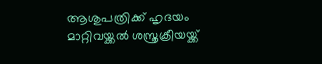ആശുപത്രിക്ക് ഹൃദയം മാറ്റിവയ്ക്കല്‍ ശസ്ത്രക്രീയയ്ക്ക്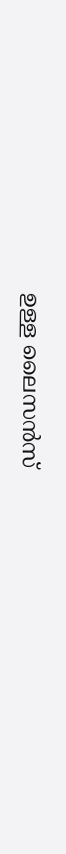ഉള്ള ലൈസന്‍സ്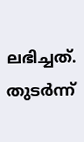ലഭിച്ചത്. തുടര്‍ന്ന്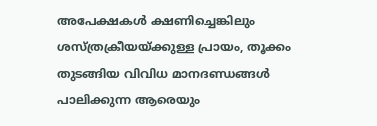അപേക്ഷകള്‍ ക്ഷണിച്ചെങ്കിലും ശസ്ത്രക്രീയയ്ക്കുള്ള പ്രായം, തൂക്കം തുടങ്ങിയ വിവിധ മാനദണ്ഡങ്ങള്‍ പാലിക്കുന്ന ആരെയും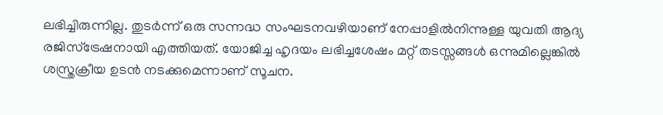ലഭിച്ചിരുന്നില്ല. തുടര്‍ന്ന് ഒരു സന്നദ്ധ സംഘടനവഴിയാണ് നേപ്പാളില്‍നിന്നുള്ള യുവതി ആദ്യ രജിസ്‌ട്രേഷനായി എത്തിയത്. യോജിച്ച ഹൃദയം ലഭിച്ചശേഷം മറ്റ് തടസ്സങ്ങള്‍ ഒന്നുമില്ലെങ്കില്‍ ശസ്ത്രക്രീയ ഉടന്‍ നടക്കുമെന്നാണ് സൂചന.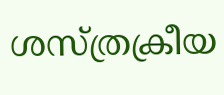ശസ്ത്രക്രീയ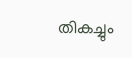തികച്ചും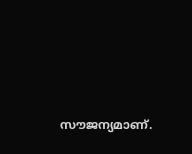സൗജന്യമാണ്.